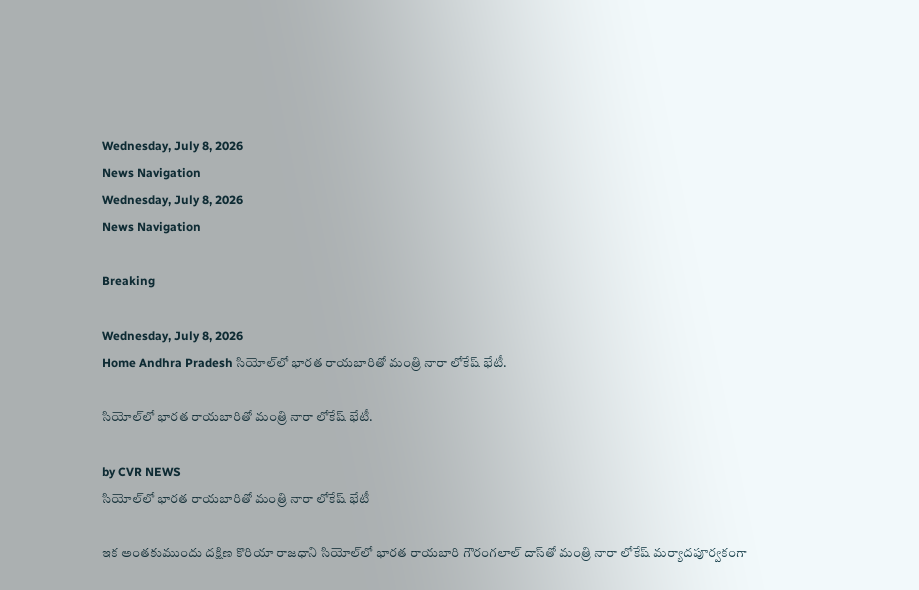Wednesday, July 8, 2026
News Navigation
Wednesday, July 8, 2026
News Navigation

Breaking

Wednesday, July 8, 2026
Home Andhra Pradesh సియోల్‌లో భారత రాయబారితో మంత్రి నారా లోకేష్ భేటీ.

సియోల్‌లో భారత రాయబారితో మంత్రి నారా లోకేష్ భేటీ.

by CVR NEWS
సియోల్‌లో భారత రాయబారితో మంత్రి నారా లోకేష్ భేటీ

ఇక అంతకుముందు దక్షిణ కొరియా రాజధాని సియోల్‌లో భారత రాయబారి గౌరంగలాల్ దాస్‌తో మంత్రి నారా లోకేష్ మర్యాదపూర్వకంగా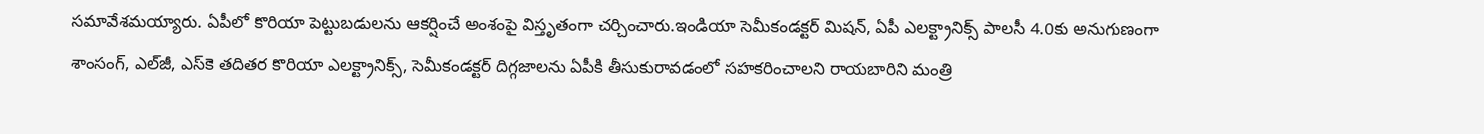సమావేశమయ్యారు. ఏపీలో కొరియా పెట్టుబడులను ఆకర్షించే అంశంపై విస్తృతంగా చర్చించారు.ఇండియా సెమీకండక్టర్ మిషన్, ఏపీ ఎలక్ట్రానిక్స్ పాలసీ 4.0కు అనుగుణంగా శాంసంగ్, ఎల్‌జీ, ఎస్‌కె తదితర కొరియా ఎలక్ట్రానిక్స్, సెమీకండక్టర్ దిగ్గజాలను ఏపీకి తీసుకురావడంలో సహకరించాలని రాయబారిని మంత్రి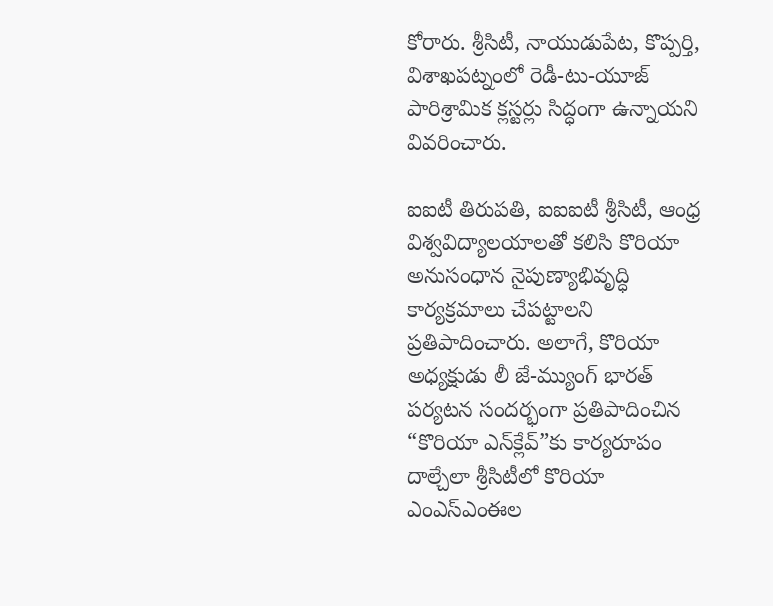కోరారు. శ్రీసిటీ, నాయుడుపేట, కొప్పర్తి, విశాఖపట్నంలో రెడీ-టు-యూజ్ పారిశ్రామిక క్లస్టర్లు సిద్ధంగా ఉన్నాయని వివరించారు.

ఐఐటీ తిరుపతి, ఐఐఐటీ శ్రీసిటీ, ఆంధ్ర విశ్వవిద్యాలయాలతో కలిసి కొరియా అనుసంధాన నైపుణ్యాభివృద్ధి కార్యక్రమాలు చేపట్టాలని ప్రతిపాదించారు. అలాగే, కొరియా అధ్యక్షుడు లీ జే-మ్యుంగ్ భారత్ పర్యటన సందర్భంగా ప్రతిపాదించిన “కొరియా ఎన్‌క్లేవ్”కు కార్యరూపం దాల్చేలా శ్రీసిటీలో కొరియా ఎంఎస్‌ఎంఈల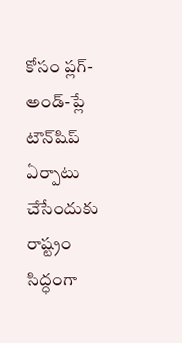కోసం ప్లగ్-అండ్-ప్లే టౌన్‌షిప్ ఏర్పాటు చేసేందుకు రాష్ట్రం సిద్ధంగా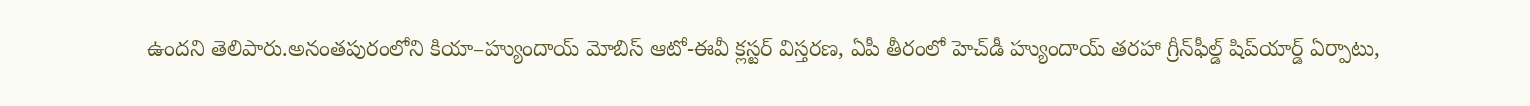ఉందని తెలిపారు.అనంతపురంలోని కియా–హ్యుందాయ్ మోబిస్ ఆటో-ఈవీ క్లస్టర్ విస్తరణ, ఏపీ తీరంలో హెచ్‌డీ హ్యుందాయ్ తరహా గ్రీన్‌ఫీల్డ్ షిప్‌యార్డ్ ఏర్పాటు,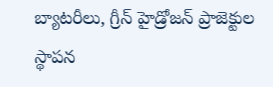బ్యాటరీలు, గ్రీన్ హైడ్రోజన్ ప్రాజెక్టుల స్థాపన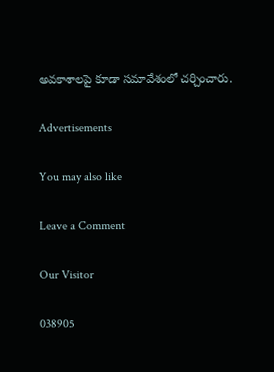అవకాశాలపై కూడా సమావేశంలో చర్చించారు.

Advertisements

You may also like

Leave a Comment

Our Visitor

038905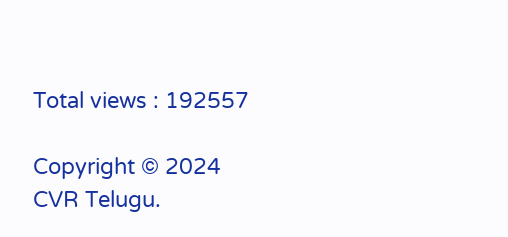Total views : 192557

Copyright © 2024 CVR Telugu.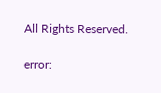All Rights Reserved.

error: